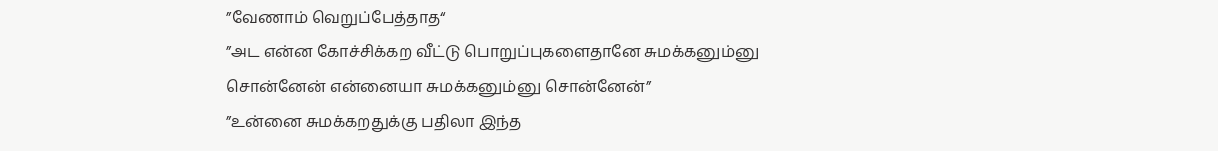”வேணாம் வெறுப்பேத்தாத“
”அட என்ன கோச்சிக்கற வீட்டு பொறுப்புகளைதானே சுமக்கனும்னு சொன்னேன் என்னையா சுமக்கனும்னு சொன்னேன்”
”உன்னை சுமக்கறதுக்கு பதிலா இந்த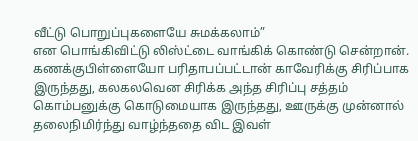வீட்டு பொறுப்புகளையே சுமக்கலாம்”
என பொங்கிவிட்டு லிஸ்ட்டை வாங்கிக் கொண்டு சென்றான்.
கணக்குபிள்ளையோ பரிதாபப்பட்டான் காவேரிக்கு சிரிப்பாக இருந்தது, கலகலவென சிரிக்க அந்த சிரிப்பு சத்தம் கொம்பனுக்கு கொடுமையாக இருந்தது, ஊருக்கு முன்னால் தலைநிமிர்ந்து வாழ்ந்ததை விட இவள்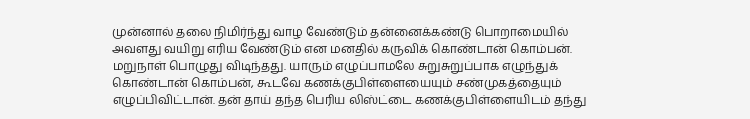முன்னால் தலை நிமிர்ந்து வாழ வேண்டும் தன்னைக்கண்டு பொறாமையில் அவளது வயிறு எரிய வேண்டும் என மனதில் கருவிக் கொண்டான் கொம்பன்.
மறுநாள் பொழுது விடிந்தது. யாரும் எழுப்பாமலே சுறுசுறுப்பாக எழுந்துக் கொண்டான் கொம்பன், கூடவே கணக்குபிள்ளையையும் சண்முகத்தையும் எழுப்பிவிட்டான். தன் தாய் தந்த பெரிய லிஸ்ட்டை கணக்குபிள்ளையிடம் தந்து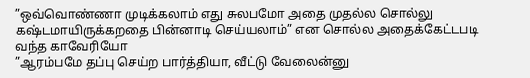”ஒவ்வொண்ணா முடிக்கலாம் எது சுலபமோ அதை முதல்ல சொல்லு கஷ்டமாயிருக்கறதை பின்னாடி செய்யலாம்” என சொல்ல அதைக்கேட்டபடி வந்த காவேரியோ
”ஆரம்பமே தப்பு செய்ற பார்த்தியா, வீட்டு வேலைன்னு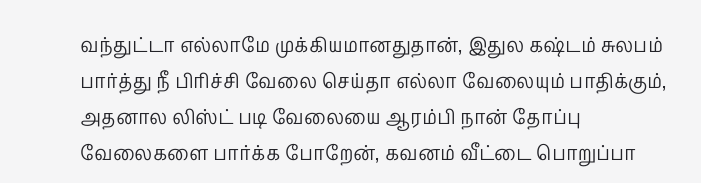வந்துட்டா எல்லாமே முக்கியமானதுதான், இதுல கஷ்டம் சுலபம் பார்த்து நீ பிரிச்சி வேலை செய்தா எல்லா வேலையும் பாதிக்கும், அதனால லிஸ்ட் படி வேலையை ஆரம்பி நான் தோப்பு வேலைகளை பார்க்க போறேன், கவனம் வீட்டை பொறுப்பா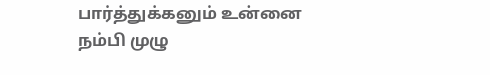பார்த்துக்கனும் உன்னை நம்பி முழு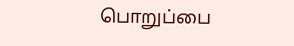பொறுப்பை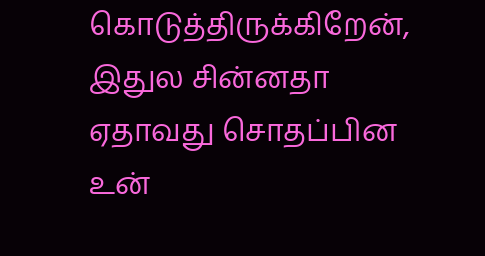கொடுத்திருக்கிறேன், இதுல சின்னதா ஏதாவது சொதப்பின உன்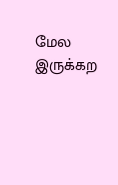மேல இருக்கற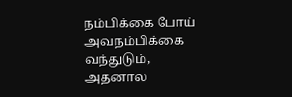நம்பிக்கை போய் அவநம்பிக்கை வந்துடும், அதனால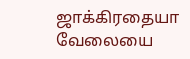ஜாக்கிரதையா வேலையை